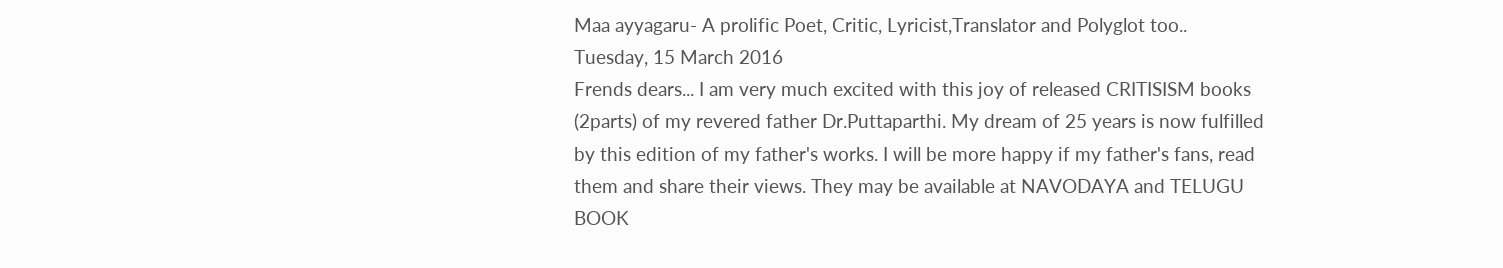Maa ayyagaru- A prolific Poet, Critic, Lyricist,Translator and Polyglot too..
Tuesday, 15 March 2016
Frends dears... I am very much excited with this joy of released CRITISISM books (2parts) of my revered father Dr.Puttaparthi. My dream of 25 years is now fulfilled by this edition of my father's works. I will be more happy if my father's fans, read them and share their views. They may be available at NAVODAYA and TELUGU BOOK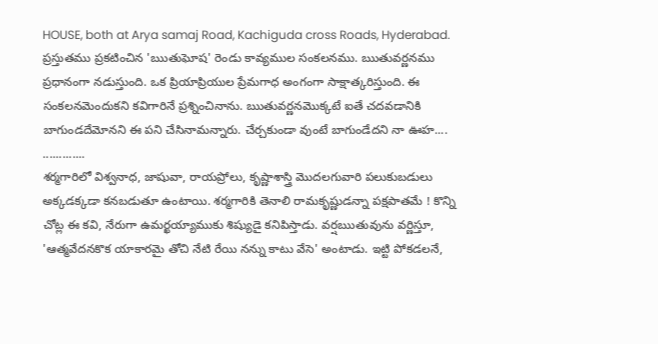HOUSE, both at Arya samaj Road, Kachiguda cross Roads, Hyderabad.
ప్రస్తుతము ప్రకటించిన 'ఋతుఘోష' రెండు కావ్యముల సంకలనము. ఋతువర్ణనము ప్రధానంగా నడుస్తుంది. ఒక ప్రియాప్రియుల ప్రేమగాధ అంగంగా సాక్షాత్కరిస్తుంది. ఈ సంకలనమెందుకని కవిగారినే ప్రశ్నించినాను. ఋతువర్ణనమొక్కటే ఐతే చదవడానికి బాగుండదేమోనని ఈ పని చేసినామన్నారు. చేర్చకుండా వుంటే బాగుండేదని నా ఊహ....
.............
శర్మగారిలో విశ్వనాధ, జాషువా, రాయప్రోలు, కృష్ణాశాస్త్రి మొదలగువారి పలుకుబడులు అక్కడక్కడా కనబడుతూ ఉంటాయి. శర్మగారికి తెనాలి రామకృష్ణుడన్నా పక్షపాతమే ! కొన్ని చోట్ల ఈ కవి, నేరుగా ఉమర్ఖయ్యాముకు శిష్యుడై కనిపిస్తాడు. వర్షఋతువును వర్ణిస్తూ, 'ఆత్మవేదనకొక యాకారమై తోచి నేటి రేయి నన్ను కాటు వేసె' అంటాడు. ఇట్టి పోకడలనే,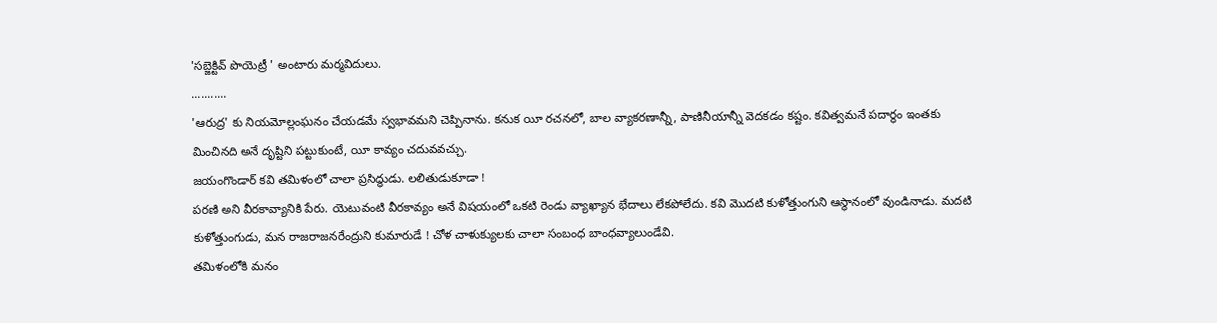'సబ్జెక్టివ్ పొయెట్రీ ' అంటారు మర్మవిదులు.
...........
'ఆరుద్ర' కు నియమోల్లంఘనం చేయడమే స్వభావమని చెప్పినాను. కనుక యీ రచనలో, బాల వ్యాకరణాన్నీ, పాణినీయాన్నీ వెదకడం కష్టం. కవిత్వమనే పదార్థం ఇంతకు మించినది అనే దృష్టిని పట్టుకుంటే, యీ కావ్యం చదువవచ్చు.
జయంగొండార్ కవి తమిళంలో చాలా ప్రసిద్ధుడు. లలితుడుకూడా !
పరణి అని వీరకావ్యానికి పేరు. యెటువంటి వీరకావ్యం అనే విషయంలో ఒకటి రెండు వ్యాఖ్యాన భేదాలు లేకపోలేదు. కవి మొదటి కుళోత్తుంగుని ఆస్థానంలో వుండినాడు. మదటి కుళోత్తుంగుడు, మన రాజరాజనరేంద్రుని కుమారుడే ! చోళ చాళుక్యులకు చాలా సంబంధ బాంధవ్యాలుండేవి.
తమిళంలోకి మనం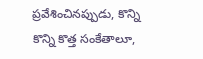ప్రవేశించినప్పుడు, కొన్ని కొన్ని కొత్త సంకేతాలూ,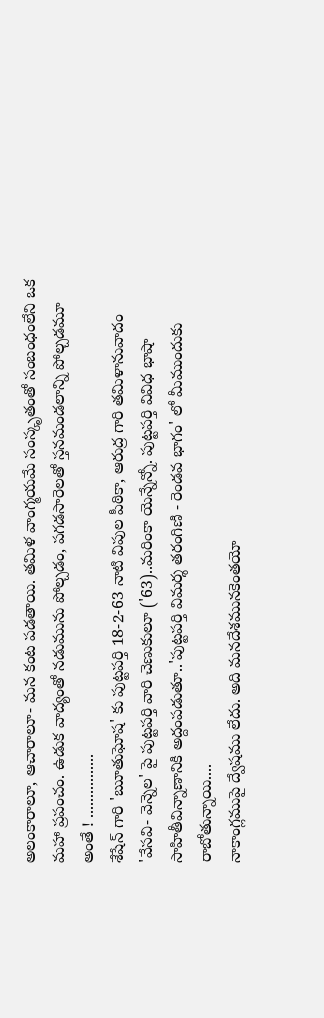అలంకారాలూ, ఆచారాలూ- మన కంట పడతాయి. తమిళ వాంగ్మయమే సంస్కృతంతో సంబంధంలేని ఒక మహా ప్రపంచం. ఉడుక వాద్యంతో నడుమును పోల్చడం, పగడసారెలతో స్తనమండలాన్ని పోల్చడమూ అంతే ! ................
శేషేన్ గారి 'ౠతుఘోష' కు పుట్టపర్తి 18-2-63 నాటి విపుల పీఠికా, ఆరుద్ర గారి తమిళానువాదం 'వేసవి- వెన్నెల' పై పుట్టపర్తి వారి చెణుకులూ ('63)..మరింకా యెన్నేన్నో. పుట్టపర్తి వివిధ భాషా సాహితీవిన్నాణానికి అద్దంపడుతూ..'పుట్టపర్తి విమర్శ తరంగిణి - రెండవ భాగం' లో మీముందుకు రాబోతున్నాయి....
నాకాంగ్లముపై ద్వేషము లేదు. అది మనదేశమునకెంతయో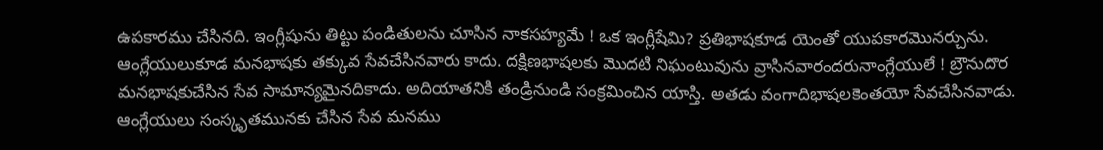ఉపకారము చేసినది. ఇంగ్లీషును తిట్టు పండితులను చూసిన నాకసహ్యమే ! ఒక ఇంగ్లీషేమి? ప్రతిభాషకూడ యెంతో యుపకారమొనర్చును. ఆంగ్లేయులుకూడ మనభాషకు తక్కువ సేవచేసినవారు కాదు. దక్షిణభాషలకు మొదటి నిఘంటువును వ్రాసినవారందరునాంగ్లేయులే ! బ్రౌనుదొర మనభాషకుచేసిన సేవ సామాన్యమైనదికాదు. అదియాతనికి తండ్రినుండి సంక్రమించిన యాస్తి. అతడు వంగాదిభాషలకెంతయో సేవచేసినవాడు. ఆంగ్లేయులు సంస్కృతమునకు చేసిన సేవ మనము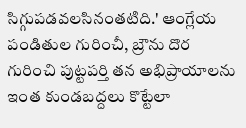సిగ్గుపడవలసినంతటిది.' ఆంగ్లేయ పండితుల గురించీ, బ్రౌను దొర గురించి పుట్టపర్తి తన అభిప్రాయాలను ఇంత కుండబద్దలు కొట్టేలా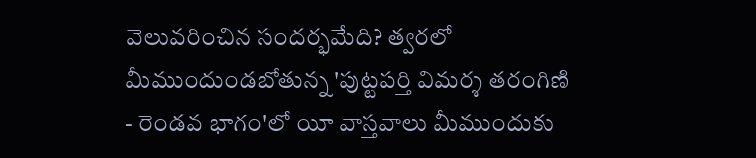వెలువరించిన సందర్భమేది? త్వరలో మీముందుండబోతున్న 'పుట్టపర్తి విమర్శ తరంగిణి - రెండవ భాగం'లో యీ వాస్తవాలు మీముందుకు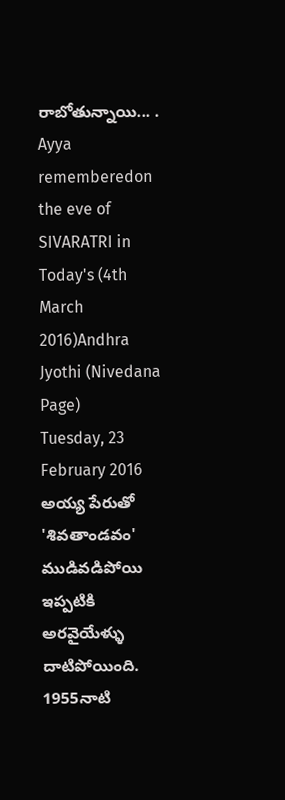రాబోతున్నాయి... .
Ayya rememberedon the eve of SIVARATRI in Today's (4th March 2016)Andhra Jyothi (Nivedana Page)
Tuesday, 23 February 2016
అయ్య పేరుతో 'శివతాండవం' ముడివడిపోయి ఇప్పటికి అరవైయేళ్ళు దాటిపోయింది. 1955నాటి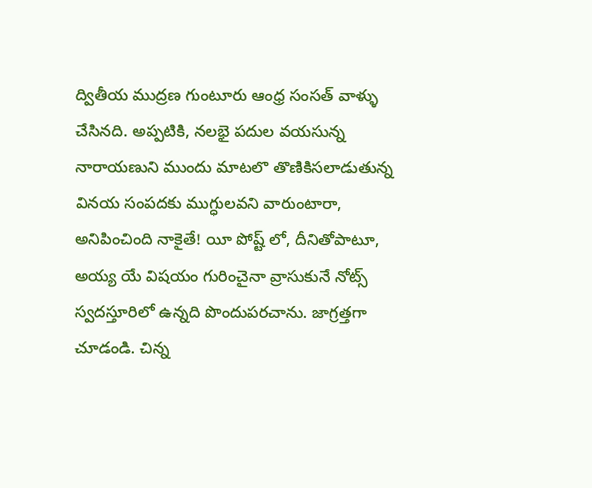ద్వితీయ ముద్రణ గుంటూరు ఆంధ్ర సంసత్ వాళ్ళు చేసినది. అప్పటికి, నలభై పదుల వయసున్న నారాయణుని ముందు మాటలొ తొణికిసలాడుతున్న వినయ సంపదకు ముగ్ధులవని వారుంటారా, అనిపించింది నాకైతే! యీ పోష్ట్ లో, దీనితోపాటూ, అయ్య యే విషయం గురించైనా వ్రాసుకునే నోట్స్ స్వదస్తూరిలో ఉన్నది పొందుపరచాను. జాగ్రత్తగా చూడండి. చిన్న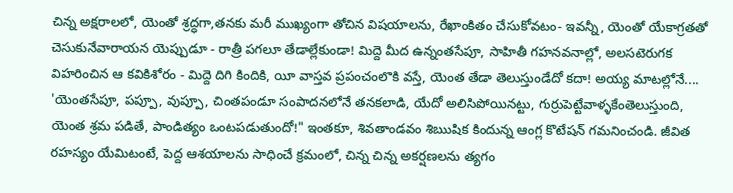చిన్న అక్షరాలలో, యెంతో శ్రద్ధగా,తనకు మరీ ముఖ్యంగా తోచిన విషయాలను, రేఖాంకితం చేసుకోవటం- ఇవన్నీ, యెంతో యేకాగ్రతతో చెసుకునేవారాయన యెప్పుడూ - రాత్రీ పగలూ తేడాల్లేకుండా! మిద్దె మీద ఉన్నంతసేపూ, సాహితీ గహనవనాల్లో, అలసటెరుగక విహరించిన ఆ కవికిశోరం - మిద్దె దిగి కిందికి, యీ వాస్తవ ప్రపంచంలొకి వస్తే, యెంత తేడా తెలుస్తుండేదో కదా! అయ్య మాటల్లోనే.... 'యెంతసేపూ, పప్పూ, వుప్పూ, చింతపండూ సంపాదనలోనే తనకలాడి, యేదో అలిసిపోయినట్టు, గుర్రుపెట్టేవాళ్ళకేంతెలుస్తుంది, యెంత శ్రమ పడితే, పాండిత్యం ఒంటపడుతుందో!" ఇంతకూ, శివతాండవం శిఋషిక కిందున్న ఆంగ్ల కొటేషన్ గమనించండి. జీవిత రహస్యం యేమిటంటే, పెద్ద ఆశయాలను సాధించే క్రమంలో, చిన్న చిన్న అకర్షణలను త్యగం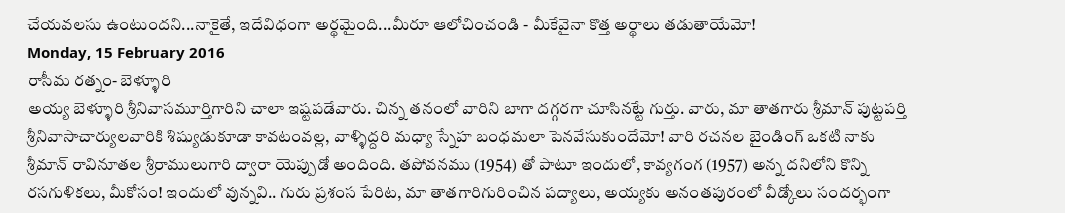చేయవలసు ఉంటుందని...నాకైతే, ఇదేవిధంగా అర్థమైంది...మీరూ ఆలోచించండి - మీకేవైనా కొత్త అర్థాలు తడుతాయేమో!
Monday, 15 February 2016
రాసీమ రత్నం- బెళ్ళూరి
అయ్య బెళ్ళూరి శ్రీనివాసమూర్తిగారిని చాలా ఇష్టపడేవారు. చిన్న తనంలో వారిని బాగా దగ్గరగా చూసినట్టే గుర్తు. వారు, మా తాతగారు శ్రీమాన్ పుట్టపర్తి శ్రీనివాసాచార్యులవారికి శిష్యుడుకూడా కావటంవల్ల, వాళ్ళిద్దరి మధ్యా స్నేహ బంధమలా పెనవేసుకుందేమో! వారి రచనల బైండింగ్ ఒకటి నాకు శ్రీమాన్ రావినూతల శ్రీరాములుగారి ద్వారా యెప్పుడో అందింది. తపోవనము (1954) తో పాటూ ఇందులో, కావ్యగంగ (1957) అన్న దనిలోని కొన్ని రసగుళికలు, మీకోసం! ఇందులో వున్నవి.. గురు ప్రశంస పేరిట, మా తాతగారిగురించిన పద్యాలు, అయ్యకు అనంతపురంలో వీడ్కోలు సందర్భంగా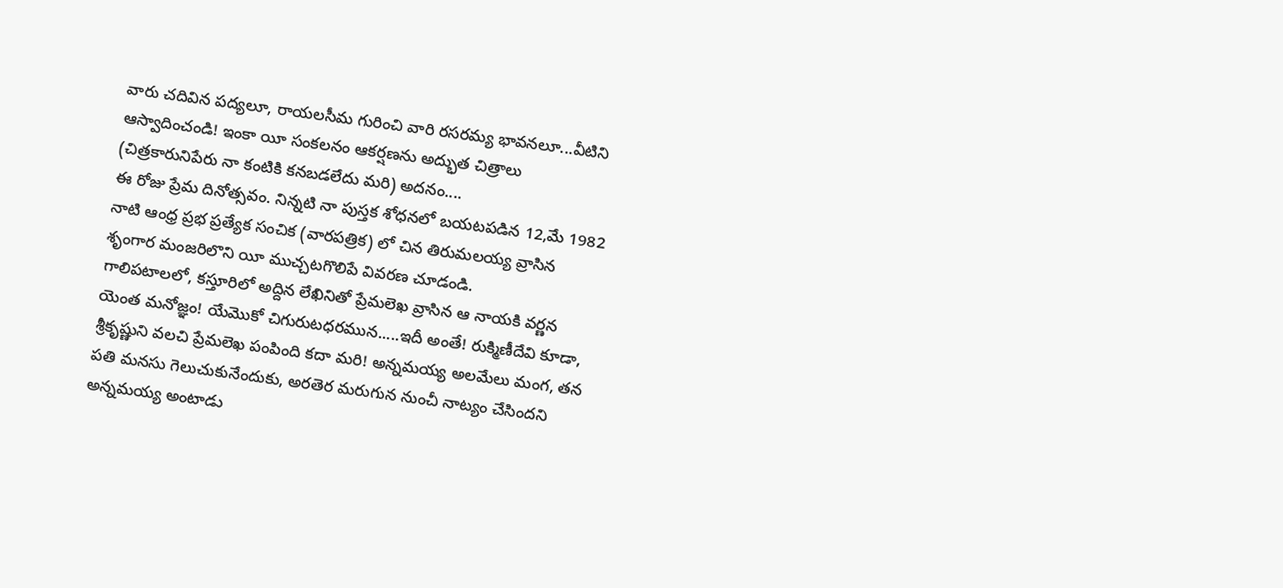వారు చదివిన పద్యలూ, రాయలసీమ గురించి వారి రసరమ్య భావనలూ...వీటిని ఆస్వాదించండి! ఇంకా యీ సంకలనం ఆకర్షణను అద్భుత చిత్రాలు (చిత్రకారునిపేరు నా కంటికి కనబడలేదు మరి) అదనం....
ఈ రోజు ప్రేమ దినోత్సవం. నిన్నటి నా పుస్తక శోధనలో బయటపడిన 12,మే 1982 నాటి ఆంధ్ర ప్రభ ప్రత్యేక సంచిక (వారపత్రిక) లో చిన తిరుమలయ్య వ్రాసిన శృంగార మంజరిలొని యీ ముచ్చటగొలిపే వివరణ చూడండి.
గాలిపటాలలో, కస్తూరిలో అద్దిన లేఖినితో ప్రేమలెఖ వ్రాసిన ఆ నాయకి వర్ణన యెంత మనోజ్ఞం! యేమొకో చిగురుటధరమున.....ఇదీ అంతే! రుక్మిణీదేవి కూడా, శ్రీకృష్ణుని వలచి ప్రేమలెఖ పంపింది కదా మరి! అన్నమయ్య అలమేలు మంగ, తన పతి మనసు గెలుచుకునేందుకు, అరతెర మరుగున నుంచీ నాట్యం చేసిందని అన్నమయ్య అంటాడు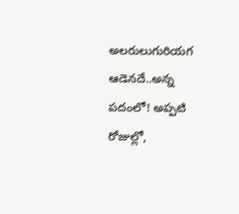అలరులుగురియగ ఆడెనదే..అన్న పదంలో! అప్పటి రోజుల్లో,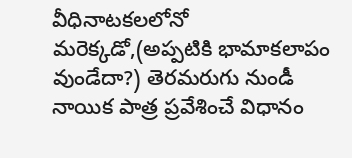వీధినాటకలలోనో మరెక్కడో,(అప్పటికి భామాకలాపం వుండేదా?) తెరమరుగు నుండీ నాయిక పాత్ర ప్రవేశించే విధానం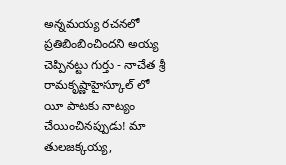అన్నమయ్య రచనలో ప్రతిబింబించిందని అయ్య చెప్పినట్టు గుర్తు - నాచేత శ్రీ రామకృష్ణాహైస్కూల్ లో యీ పాటకు నాట్యం చేయించినప్పుడు! మా తులజక్కయ్య,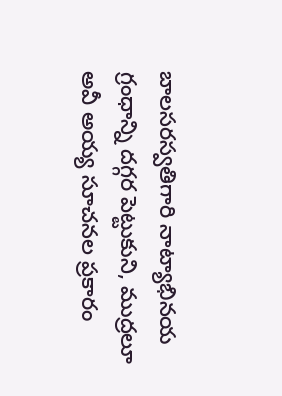బాలసరస్వతిగారి నాట్యాభినయ గ్రంధాన్ని దగ్గర పెట్టుకుని, ముద్రలూ అవీ అయ్య సూచనల ప్రకారం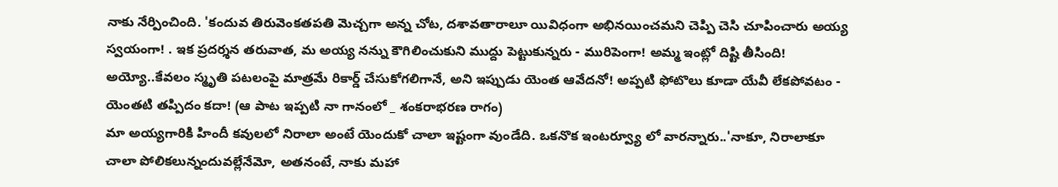నాకు నేర్పించింది. 'కందువ తిరువెంకతపతి మెచ్చగా అన్న చోట, దశావతారాలూ యివిధంగా అభినయించమని చెప్పి చెసి చూపించారు అయ్య స్వయంగా! . ఇక ప్రదర్శన తరువాత, మ అయ్య నన్ను కౌగిలించుకుని ముద్దు పెట్టుకున్నరు - మురిపెంగా! అమ్మ ఇంట్లో దిష్టి తీసింది! అయ్యో..కేవలం స్మృతి పటలంపై మాత్రమే రికార్డ్ చేసుకోగలిగానే, అని ఇప్పుడు యెంత ఆవేదనో! అప్పటి ఫోటొలు కూడా యేవీ లేకపోవటం - యెంతటి తప్పిదం కదా! (ఆ పాట ఇప్పటి నా గానంలో _ శంకరాభరణ రాగం)
మా అయ్యగారికి హిందీ కవులలో నిరాలా అంటే యెందుకో చాలా ఇష్టంగా వుండేది. ఒకనొక ఇంటర్వ్యూ లో వారన్నారు..'నాకూ, నిరాలాకూ చాలా పోలికలున్నందువల్లేనేమో, అతనంటే, నాకు మహా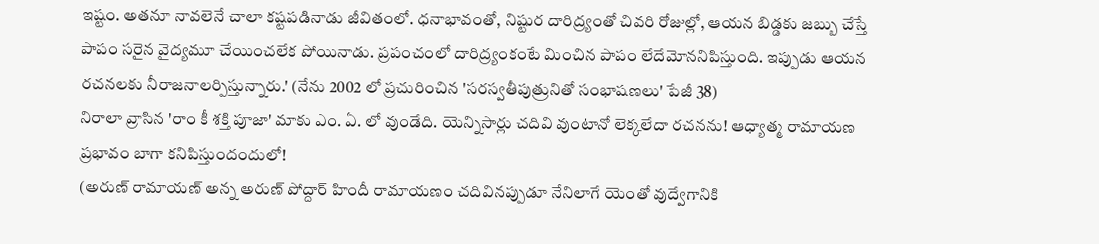ఇష్టం. అతనూ నావలెనే చాలా కష్టపడినాడు జీవితంలో. ధనాభావంతో, నిష్టుర దారిద్ర్యంతో చివరి రోజుల్లో, ఆయన బిడ్డకు జబ్బు చేస్తే పాపం సరైన వైద్యమూ చేయించలేక పోయినాడు. ప్రపంచంలో దారిద్ర్యంకంటే మించిన పాపం లేదేమోననిపిస్తుంది. ఇప్పుడు ఆయన రచనలకు నీరాజనాలర్పిస్తున్నారు.' (నేను 2002 లో ప్రచురించిన 'సరస్వతీపుత్రునితో సంభాషణలు' పేజీ 38)
నిరాలా వ్రాసిన 'రాం కీ శక్తి పూజా' మాకు ఎం. ఏ. లో వుండేది. యెన్నిసార్లు చదివి వుంటానో లెక్కలేదా రచనను! ఆధ్యాత్మ రామాయణ ప్రభావం బాగా కనిపిస్తుందందులో!
(అరుణ్ రామాయణ్ అన్న అరుణ్ పోద్దార్ హిందీ రామాయణం చదివినప్పుడూ నేనిలాగే యెంతో వుద్వేగానికి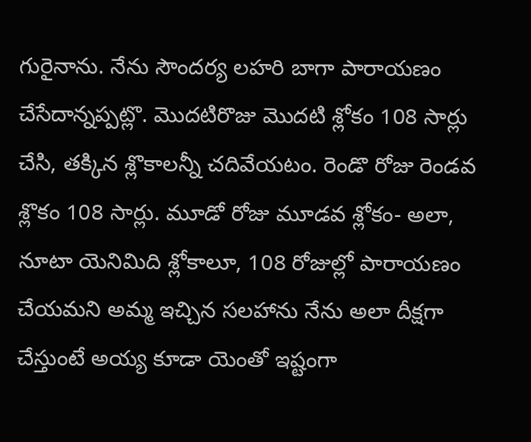గురైనాను. నేను సౌందర్య లహరి బాగా పారాయణం చేసేదాన్నప్పట్లొ. మొదటిరొజు మొదటి శ్లోకం 108 సార్లు చేసి, తక్కిన శ్లొకాలన్నీ చదివేయటం. రెండొ రోజు రెండవ శ్లొకం 108 సార్లు. మూడో రోజు మూడవ శ్లోకం- అలా, నూటా యెనిమిది శ్లోకాలూ, 108 రోజుల్లో పారాయణం చేయమని అమ్మ ఇచ్చిన సలహాను నేను అలా దీక్షగా చేస్తుంటే అయ్య కూడా యెంతో ఇష్టంగా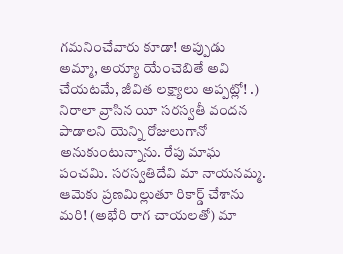గమనించేవారు కూడా! అప్పుడు అమ్మా, అయ్యా యేంచెబితే అవి చేయటమే, జీవిత లక్ష్యాలు అప్పట్లో! .)
నిరాలా వ్రాసిన యీ సరస్వతీ వందన పాడాలని యెన్ని రోజులుగానో అనుకుంటున్నాను. రేపు మాఘ పంచమి. సరస్వతిదేవి మా నాయనమ్మ. ఆమెకు ప్రణమిల్లుతూ రికార్డ్ చేశాను మరి! (అభేరి రాగ చాయలతో) మా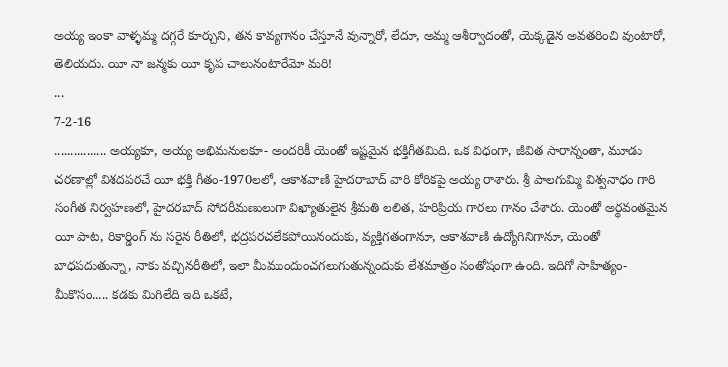అయ్య ఇంకా వాళ్ళమ్మ దగ్గరే కూర్చుని, తన కావ్యగానం చేస్తూనే వున్నారో, లేదూ, అమ్మ ఆశీర్వాదంతో, యెక్కడైన అవతరించి వుంటారో, తెలియదు. యీ నా జన్మకు యీ కృప చాలునంటారేమో మరి!
...
7-2-16
................ అయ్యకూ, అయ్య అభిమనులకూ- అందరికీ యెంతో ఇష్టమైన భక్తిగీతమిది. ఒక విధంగా, జీవిత సారాన్నంతా, మూడు చరణాల్లో విశదపరచే యీ భక్తి గీతం-1970లలో, ఆకాశవాణి హైదరాబాద్ వారి కోరికపై అయ్య రాశారు. శ్రీ పాలగుమ్మి విశ్వనాధం గారి సంగీత నిర్వహణలో, హైదరబాద్ సోదరీమణులుగా విఖ్యాతులైన శ్రీమతి లలిత, హరిప్రియ గారలు గానం చేశారు. యెంతో అర్థవంతమైన యీ పాట, రికార్డింగ్ ను సరైన రీతిలో, భద్రపరచలేకపోయినందుకు, వ్యక్తిగతంగానూ, ఆకాశవాణి ఉద్యోగినిగానూ, యెంతో బాధపదుతున్నా, నాకు వచ్చినరీతిలో, ఇలా మీముందుంచగలుగుతున్నందుకు లేశమాత్రం సంతోషంగా ఉంది. ఇదిగో సాహిత్యం-మీకొసం..... కడకు మిగిలేది ఇది ఒకటే,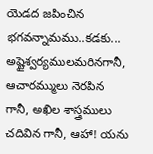యెడద జపించిన భగవన్నామము..కడకు... అష్టైశ్వర్యములమరినగానీ, ఆచారమ్ములు నెరపిన గానీ, అఖిల శాస్త్రములు చదివిన గానీ, ఆహా! యను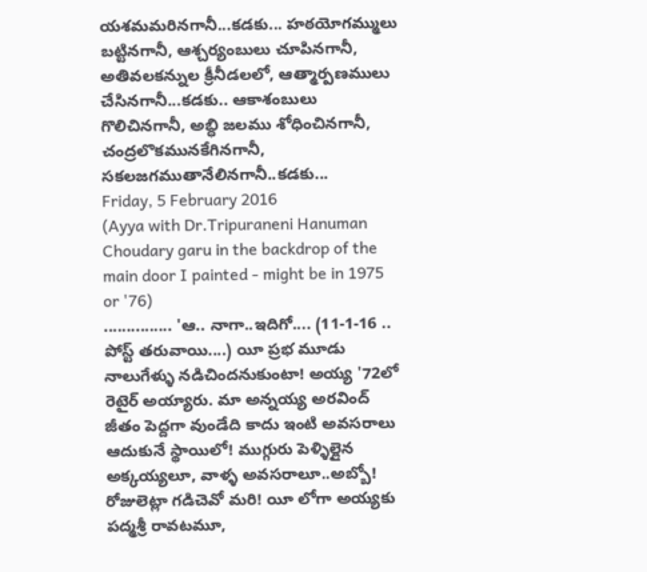యశమమరినగానీ...కడకు... హఠయోగమ్ములు బట్టినగానీ, ఆశ్చర్యంబులు చూపినగానీ, అతివలకన్నుల క్రీనీడలలో, ఆత్మార్పణములు చేసినగానీ...కడకు.. ఆకాశంబులు గొలిచినగానీ, అబ్ధి జలము శోధించినగానీ, చంద్రలొకమునకేగినగానీ, సకలజగముతానేలినగానీ..కడకు...
Friday, 5 February 2016
(Ayya with Dr.Tripuraneni Hanuman Choudary garu in the backdrop of the main door I painted - might be in 1975 or '76)
............... 'ఆ.. నాగా..ఇదిగో.... (11-1-16 .. పోస్ట్ తరువాయి....) యీ ప్రభ మూడు నాలుగేళ్ళు నడిచిందనుకుంటా! అయ్య '72లో రెటైర్ అయ్యారు. మా అన్నయ్య అరవింద్ జీతం పెద్దగా వుండేది కాదు ఇంటి అవసరాలు ఆదుకునే స్థాయిలో! ముగ్గురు పెళ్ళిల్లైన అక్కయ్యలూ, వాళ్ళ అవసరాలూ..అబ్బో! రోజులెట్లా గడిచెవో మరి! యీ లోగా అయ్యకు పద్మశ్రీ రావటమూ,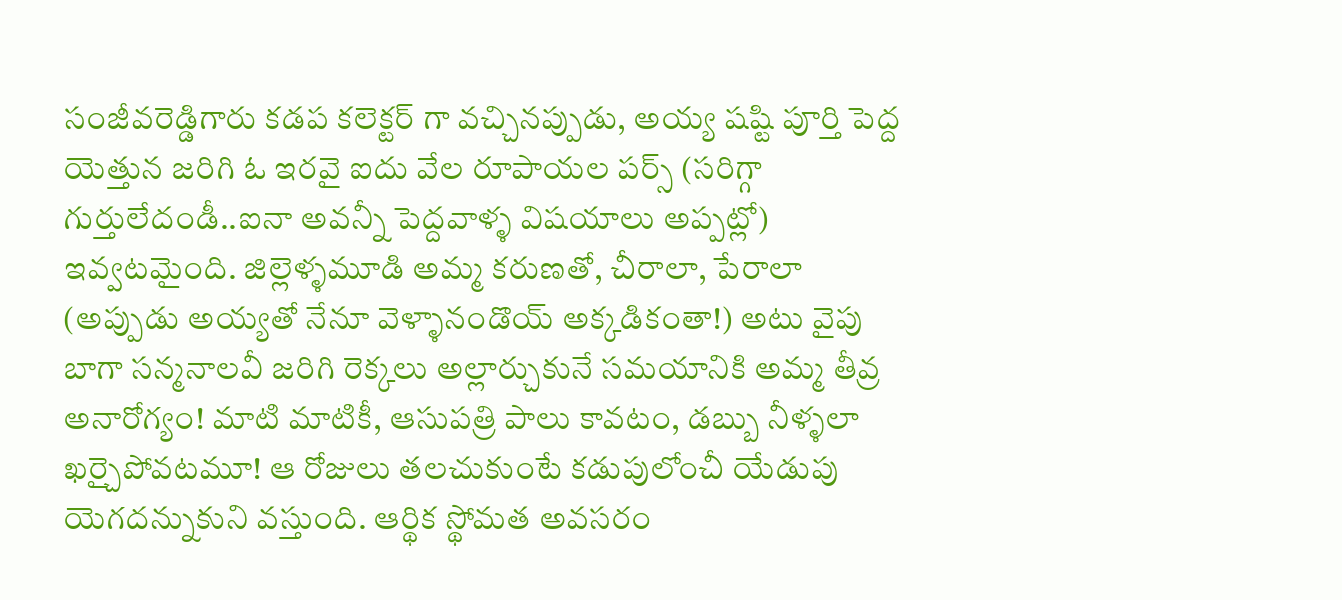సంజీవరెడ్డిగారు కడప కలెక్టర్ గా వచ్చినప్పుడు, అయ్య షష్టి పూర్తి పెద్ద యెత్తున జరిగి ఓ ఇరవై ఐదు వేల రూపాయల పర్స్ (సరిగ్గా గుర్తులేదండీ..ఐనా అవన్నీ పెద్దవాళ్ళ విషయాలు అప్పట్లో) ఇవ్వటమైంది. జిల్లెళ్ళమూడి అమ్మ కరుణతో, చీరాలా, పేరాలా (అప్పుడు అయ్యతో నేనూ వెళ్ళానండొయ్ అక్కడికంతా!) అటు వైపు బాగా సన్మనాలవీ జరిగి రెక్కలు అల్లార్చుకునే సమయానికి అమ్మ తీవ్ర అనారోగ్యం! మాటి మాటికీ, ఆసుపత్రి పాలు కావటం, డబ్బు నీళ్ళలా ఖర్చైపోవటమూ! ఆ రోజులు తలచుకుంటే కడుపులోంచీ యేడుపు యెగదన్నుకుని వస్తుంది. ఆర్థిక స్థోమత అవసరం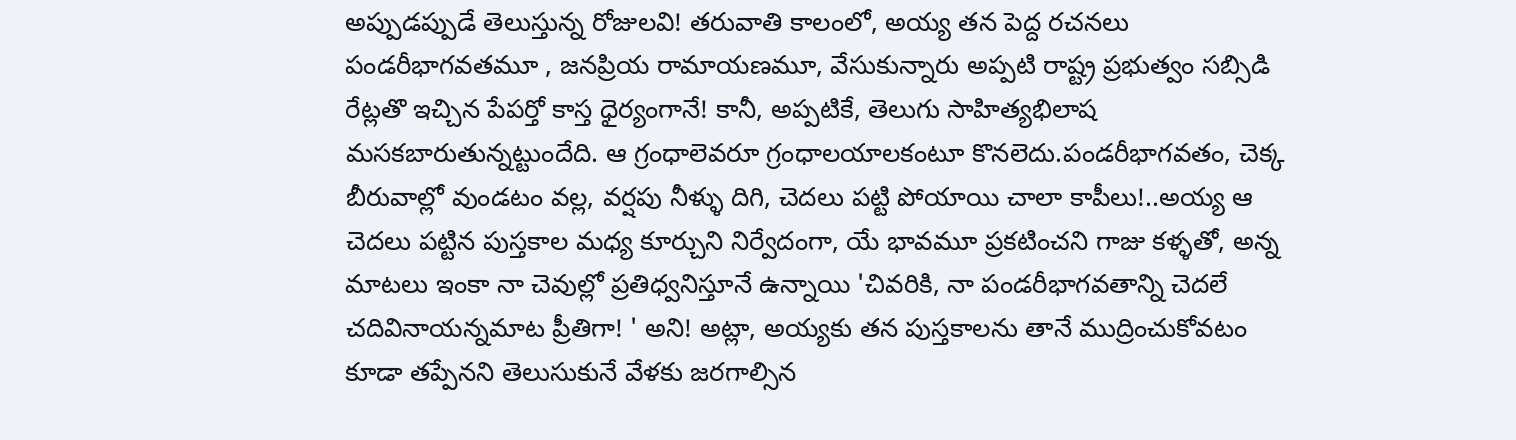అప్పుడప్పుడే తెలుస్తున్న రోజులవి! తరువాతి కాలంలో, అయ్య తన పెద్ద రచనలు పండరీభాగవతమూ , జనప్రియ రామాయణమూ, వేసుకున్నారు అప్పటి రాష్ట్ర ప్రభుత్వం సబ్సిడి రేట్లతొ ఇచ్చిన పేపర్తో కాస్త ధైర్యంగానే! కానీ, అప్పటికే, తెలుగు సాహిత్యభిలాష మసకబారుతున్నట్టుందేది. ఆ గ్రంధాలెవరూ గ్రంధాలయాలకంటూ కొనలెదు.పండరీభాగవతం, చెక్క బీరువాల్లో వుండటం వల్ల, వర్షపు నీళ్ళు దిగి, చెదలు పట్టి పోయాయి చాలా కాపీలు!..అయ్య ఆ చెదలు పట్టిన పుస్తకాల మధ్య కూర్చుని నిర్వేదంగా, యే భావమూ ప్రకటించని గాజు కళ్ళతో, అన్న మాటలు ఇంకా నా చెవుల్లో ప్రతిధ్వనిస్తూనే ఉన్నాయి 'చివరికి, నా పండరీభాగవతాన్ని చెదలే చదివినాయన్నమాట ప్రీతిగా! ' అని! అట్లా, అయ్యకు తన పుస్తకాలను తానే ముద్రించుకోవటం కూడా తప్పేనని తెలుసుకునే వేళకు జరగాల్సిన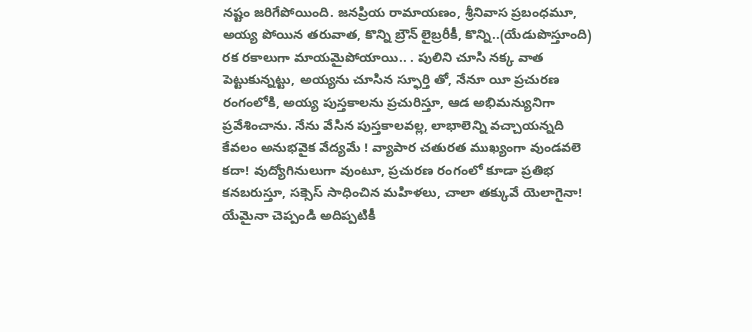నష్టం జరిగేపోయింది. జనప్రియ రామాయణం, శ్రీనివాస ప్రబంధమూ, అయ్య పోయిన తరువాత, కొన్ని బ్రౌన్ లైబ్రరీకీ, కొన్ని..(యేడుపొస్తూంది) రక రకాలుగా మాయమైపోయాయి.. . పులిని చూసి నక్క వాత పెట్టుకున్నట్టు, అయ్యను చూసిన స్ఫూర్తి తో, నేనూ యీ ప్రచురణ రంగంలోకి, అయ్య పుస్తకాలను ప్రచురిస్తూ, ఆడ అభిమన్యునిగా ప్రవేశించాను. నేను వేసిన పుస్తకాలవల్ల, లాభాలెన్ని వచ్చాయన్నది కేవలం అనుభవైక వేద్యమే ! వ్యాపార చతురత ముఖ్యంగా వుండవలె కదా! వుద్యోగినులుగా వుంటూ, ప్రచురణ రంగంలో కూడా ప్రతిభ కనబరుస్తూ, సక్సెస్ సాధించిన మహిళలు, చాలా తక్కువే యెలాగైనా! యేమైనా చెప్పండి అదిప్పటికీ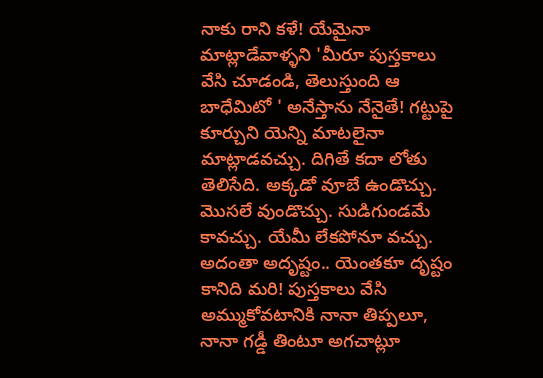నాకు రాని కళే! యేమైనా మాట్లాడేవాళ్ళని 'మీరూ పుస్తకాలు వేసి చూడండి, తెలుస్తుంది ఆ బాధేమిటో ' అనేస్తాను నేనైతే! గట్టుపై కూర్చుని యెన్ని మాటలైనా మాట్లాడవచ్చు. దిగితే కదా లోతు తెలిసేది. అక్కడో వూబే ఉండొచ్చు. మొసలే వుండొచ్చు. సుడిగుండమే కావచ్చు. యేమీ లేకపోనూ వచ్చు. అదంతా అదృష్టం.. యెంతకూ దృష్టం కానిది మరి! పుస్తకాలు వేసి అమ్ముకోవటానికి నానా తిప్పలూ, నానా గడ్డీ తింటూ అగచాట్లూ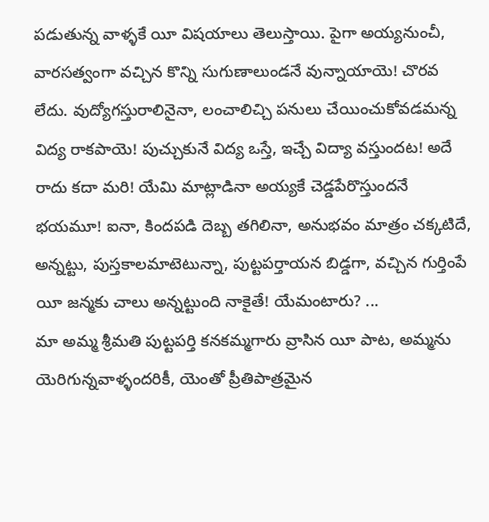పడుతున్న వాళ్ళకే యీ విషయాలు తెలుస్తాయి. పైగా అయ్యనుంచీ, వారసత్వంగా వచ్చిన కొన్ని సుగుణాలుండనే వున్నాయాయె! చొరవ లేదు. వుద్యోగస్తురాలినైనా, లంచాలిచ్చి పనులు చేయించుకోవడమన్న విద్య రాకపాయె! పుచ్చుకునే విద్య ఒస్తే, ఇచ్చే విద్యా వస్తుందట! అదే రాదు కదా మరి! యేమి మాట్లాడినా అయ్యకే చెడ్డపేరొస్తుందనే భయమూ! ఐనా, కిందపడి దెబ్బ తగిలినా, అనుభవం మాత్రం చక్కటిదే, అన్నట్టు, పుస్తకాలమాటెటున్నా, పుట్టపర్తాయన బిడ్డగా, వచ్చిన గుర్తింపే యీ జన్మకు చాలు అన్నట్టుంది నాకైతే! యేమంటారు? ...
మా అమ్మ శ్రీమతి పుట్టపర్తి కనకమ్మగారు వ్రాసిన యీ పాట, అమ్మను యెరిగున్నవాళ్ళందరికీ, యెంతో ప్రీతిపాత్రమైన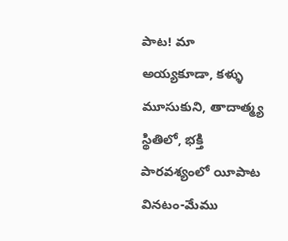పాట! మా అయ్యకూడా, కళ్ళు మూసుకుని, తాదాత్మ్య స్థితిలో, భక్తి పారవశ్యంలో యీపాట వినటం-మేము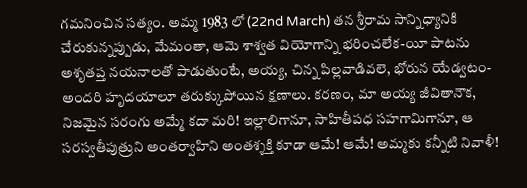గమనించిన సత్యం. అమ్మ 1983 లో (22nd March) తన శ్రీరామ సాన్నిధ్యానికి చేరుకున్నప్పుడు, మేమంతా, ఆమె శాశ్వత వియోగాన్ని భరించలేక-యీ పాటను అశృతప్త నయనాలతో పాడుతుంటే, అయ్య, చిన్న పిల్లవాడివలె, భోరున యేడ్వటం- అందరి హృదయాలూ తరుక్కుపోయిన క్షణాలు. కరణం, మా అయ్య జీవితానౌక, నిజమైన సరంగు అమ్మే కదా మరి! ఇల్లాలిగానూ, సాహితీపధ సహగామిగానూ, ఆ సరస్వతీపుత్రుని అంతర్వాహిని అంతశ్శక్తి కూడా ఆమే! ఆమే! అమ్మకు కన్నీటి నివాళీ!